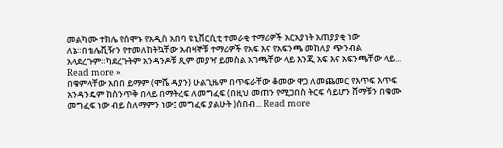መልካሙ ተክሌ የሰሞኑ የአዲስ አበባ ዩኒቨርሲቲ ተመራቂ ተማሪዎች አርአያነት አጠያያቂ ነው ለኔ።በቴሌቪዥን የተመለከትኳቸው አብዛኞቹ ተማሪዎች የአፍ እና የአፍንጫ መከለያ ጭንብል አላደረጉም።ካደረጉትም አንዳንዶቹ ጺም መያዣ ይመስል አገጫቸው ላይ እንጂ አፍ እና አፍንጫቸው ላይ... Read more »
በቁምላቸው አበበ ይማም (ሞሼ ዳያን) ሁልጊዜም በጥፍራቸው ቆመው ዋጋ ለመጨመር የእጥፍ እጥፍ አንዳንዴም ከስንጥቅ በላይ በማትረፍ ለመግፈፍ (በዚህ መጠን የሚጋበስ ትርፍ ሳይሆን ሸማቹን በቁሙ መግፈፍ ነው ብይ ስለማምን ነው፤ መግፈፍ ያልሁት )ሰበብ... Read more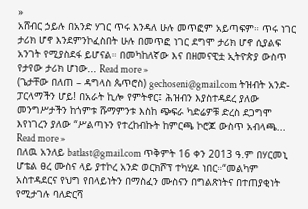»
አሸብር ኃይሉ በአንድ ሃገር ጥሩ እንዳለ ሁሉ መጥፎም አይጣፍም። ጥሩ ነገር ታሪክ ሆኖ እንደምንኮፈስበት ሁሉ በመጥፎ ነገር ደግሞ ታሪክ ሆኖ ሲያልፍ አንገት የሚያስደፋ ይሆናል። በመካከለኛው እና በዘመናዊቷ ኢትዮጵያ ውስጥ የታየው ታሪክ ሆነው... Read more »
(ጌታቸው በለጠ – ዳግላስ ጴጥሮስ) gechoseni@gmail.com ትዝብት አንድ- ፓርላማችን ሆይ! በአራት ኪሎ የምትኖር፤ ሕዝብን እያስተዳደረ ያለው መንግሥታችን ከጎምቱ ሹማምንቱ እስከ ጭፍራ ካድሬዎቹ ድረስ ደጋግሞ እየነገረን ያለው “ሥልጣኑን የተረከብኩት ከምርጫ ኮሮጆ ውስጥ አብላጫ... Read more »
በለዉ አንለይ batlast@gmail.com ጥቅምት 16 ቀን 2013 ዓ.ም በሃርመኒ ሆቴል ፀረ ሙስና ላይ ያተኮረ አንድ ወርክሾፕ ተካሂዶ ነበር።“መልካም አስተዳደርና የህግ የበላይነትን በማስፈን ሙስናን በግልጽነትና በተጠያቂነት የሚታገሉ ባለድርሻ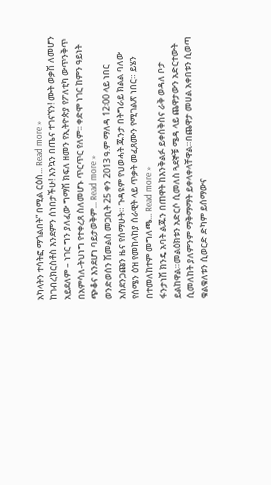አካላትን ተሳትፎ ማጎልበት” በሚል ርዕስ... Read more »
ከገብረክርስቶስ እንደምን ሰነበታችሁ! እንኳን በጤና ተገናኘን! ሙት ወቃሽ ለመሆን አይደለም – ነገር ግን ያለፈው ግማሽ ክፍለ ዘመን የኢትዮጵያ የፖለቲካ ውጥንቅጥ በአምሳለ-ትህነግ የተቀረጸ ስለመሆኑ ጥርጥር የለም፡፡ ቀድሞ ነገር ከምን ዓይነት ጭቆና እንደሆነ ባይታወቅም... Read more »
ወንድወሰን ሽመልስ መጋቢት 25 ቀን 2013 ዓ.ም ማለዳ 12፡00 ላይ ነበር አስደንጋጩን ዜና የሰማሁት። ጉዳዩም የህወሓት ጁንታ በትግራይ ክልል ባለው የሰሜን ዕዝ የመከላከያ ሰራዊት ላይ ጥቃት መፈጸሙን የሚገልጽ ነበር። ይሄን በተመለከተም መግለጫ... Read more »
ፋንታነሽ ክንዴ አባት ልጁን በጠዋት ከእንቅልፉ ይቀሰቅስና ራቅ ወዳለ ቦታ ይልከዋል።መልዕክቱን አድርሶ ሲመለስ ጓደኞቹ ሜዳ ላይ ጨዋታውን አድርተውት ሲመለከት ያለምንም ማቅማማት ይቀላቀላቸዋል።በጨዋታ መሀል አቀበቱን ሲወጣ ቁልቁለቱን ሲወርድ ድካም ይሰማውና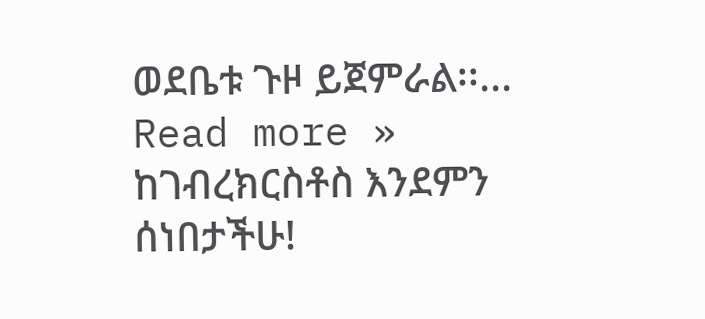ወደቤቱ ጉዞ ይጀምራል፡፡... Read more »
ከገብረክርስቶስ እንደምን ሰነበታችሁ!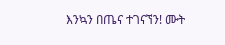እንኳን በጤና ተገናኘን! ሙት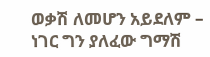ወቃሽ ለመሆን አይደለም – ነገር ግን ያለፈው ግማሽ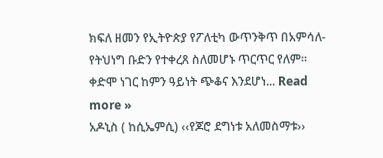ክፍለ ዘመን የኢትዮጵያ የፖለቲካ ውጥንቅጥ በአምሳለ-የትህነግ ቡድን የተቀረጸ ስለመሆኑ ጥርጥር የለም። ቀድሞ ነገር ከምን ዓይነት ጭቆና እንደሆነ... Read more »
አዶኒስ ( ከሲኤምሲ) ‹‹የጆሮ ደግነቱ አለመስማቱ››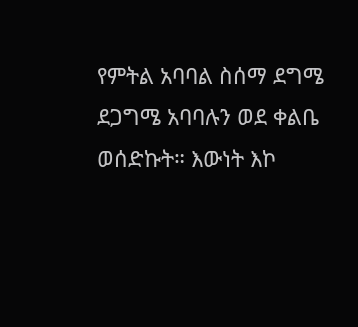የምትል አባባል ስሰማ ደግሜ ደጋግሜ አባባሉን ወደ ቀልቤ ወሰድኩት። እውነት እኮ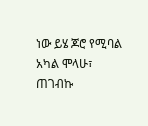ነው ይሄ ጆሮ የሚባል አካል ሞላሁ፣ ጠገብኩ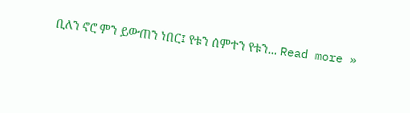ቢለን ኖሮ ምን ይውጠን ነበር፤ የቱን ሰምተን የቱን... Read more »